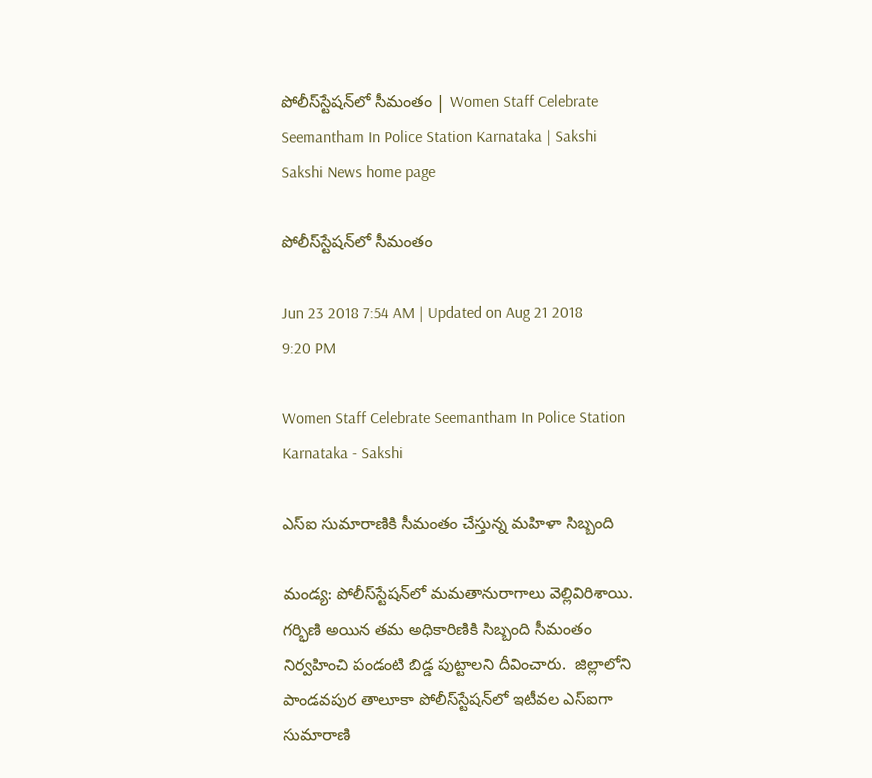పోలీస్‌స్టేషన్‌లో సీమంతం | Women Staff Celebrate Seemantham In Police Station Karnataka | Sakshi
Sakshi News home page

పోలీస్‌స్టేషన్‌లో సీమంతం

Jun 23 2018 7:54 AM | Updated on Aug 21 2018 9:20 PM

Women Staff Celebrate Seemantham In Police Station Karnataka - Sakshi

ఎస్‌ఐ సుమారాణికి సీమంతం చేస్తున్న మహిళా సిబ్బంది

మండ్య: పోలీస్‌స్టేషన్‌లో మమతానురాగాలు వెల్లివిరిశాయి. గర్భిణి అయిన తమ అధికారిణికి సిబ్బంది సీమంతం నిర్వహించి పండంటి బిడ్డ పుట్టాలని దీవించారు.  జిల్లాలోని పాండవపుర తాలూకా పోలీస్‌స్టేషన్‌లో ఇటీవల ఎస్‌ఐగా సుమారాణి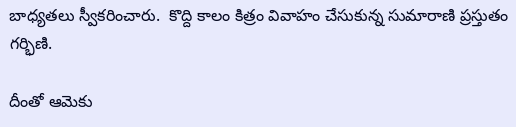బాధ్యతలు స్వీకరించారు.  కొద్ది కాలం కిత్రం వివాహం చేసుకున్న సుమారాణి ప్రస్తుతం గర్భిణి.

దీంతో ఆమెకు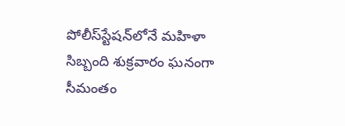పోలీస్‌స్టేషన్‌లోనే మహిళా సిబ్బంది శుక్రవారం ఘనంగా సీమంతం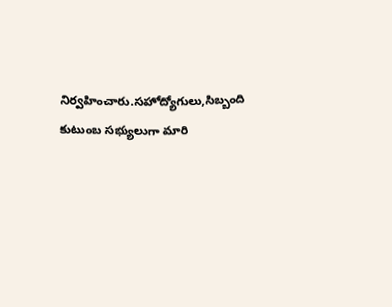నిర్వహించారు.సహోద్యోగులు,సిబ్బంది కుటుంబ సభ్యులుగా మారి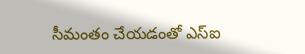సీమంతం చేయడంతో ఎస్‌ఐ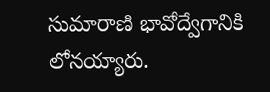సుమారాణి భావోద్వేగానికి లోనయ్యారు.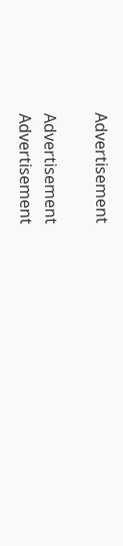Advertisement

Advertisement
Advertisement